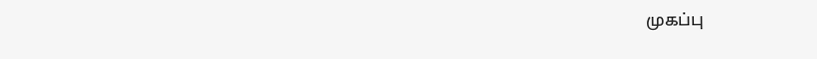முகப்பு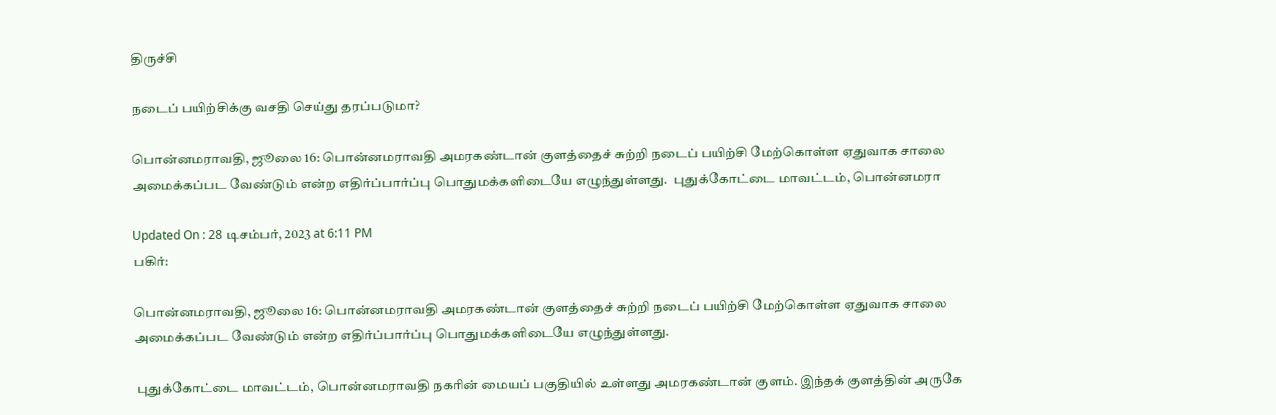திருச்சி

நடைப் பயிற்சிக்கு வசதி செய்து தரப்படுமா?

பொன்னமராவதி, ஜூலை 16: பொன்னமராவதி அமரகண்டான் குளத்தைச் சுற்றி நடைப் பயிற்சி மேற்கொள்ள ஏதுவாக சாலை அமைக்கப்பட வேண்டும் என்ற எதிர்ப்பார்ப்பு பொதுமக்களிடையே எழுந்துள்ளது.  புதுக்கோட்டை மாவட்டம், பொன்னமரா

Updated On : 28 டிசம்பர், 2023 at 6:11 PM
பகிர்:

பொன்னமராவதி, ஜூலை 16: பொன்னமராவதி அமரகண்டான் குளத்தைச் சுற்றி நடைப் பயிற்சி மேற்கொள்ள ஏதுவாக சாலை அமைக்கப்பட வேண்டும் என்ற எதிர்ப்பார்ப்பு பொதுமக்களிடையே எழுந்துள்ளது.

 புதுக்கோட்டை மாவட்டம், பொன்னமராவதி நகரின் மையப் பகுதியில் உள்ளது அமரகண்டான் குளம். இந்தக் குளத்தின் அருகே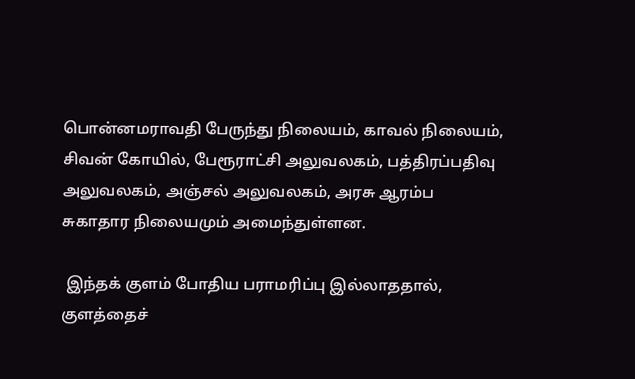பொன்னமராவதி பேருந்து நிலையம், காவல் நிலையம், சிவன் கோயில், பேரூராட்சி அலுவலகம், பத்திரப்பதிவு அலுவலகம், அஞ்சல் அலுவலகம், அரசு ஆரம்ப சுகாதார நிலையமும் அமைந்துள்ளன.

 இந்தக் குளம் போதிய பராமரிப்பு இல்லாததால், குளத்தைச்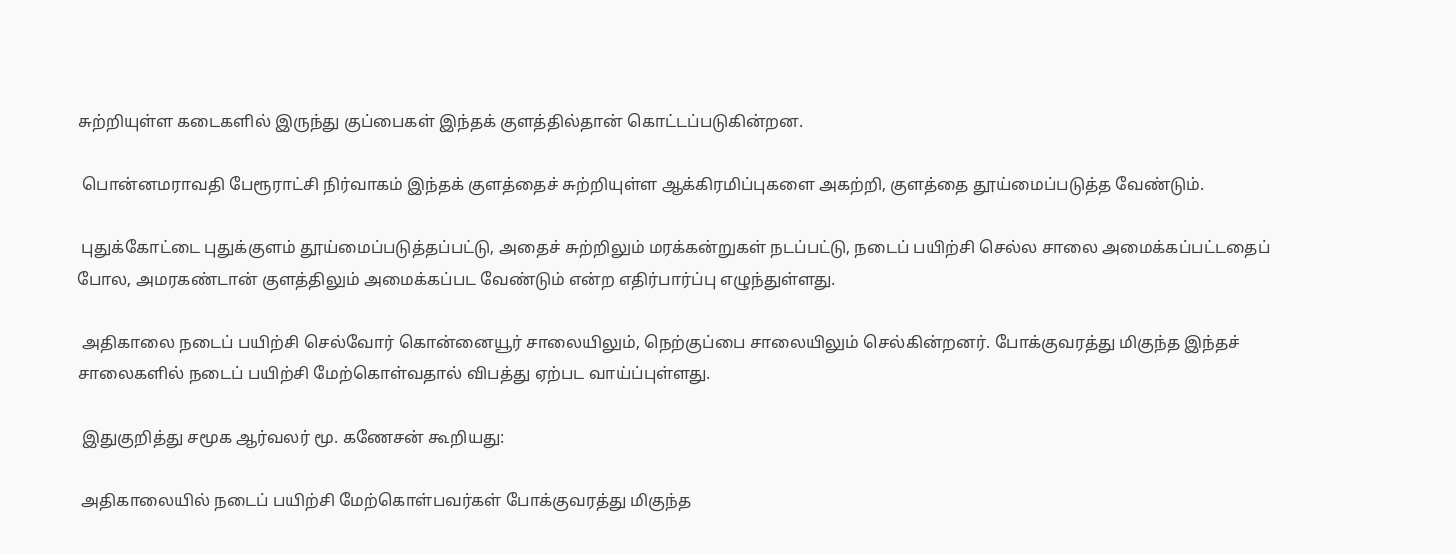சுற்றியுள்ள கடைகளில் இருந்து குப்பைகள் இந்தக் குளத்தில்தான் கொட்டப்படுகின்றன.

 பொன்னமராவதி பேரூராட்சி நிர்வாகம் இந்தக் குளத்தைச் சுற்றியுள்ள ஆக்கிரமிப்புகளை அகற்றி, குளத்தை தூய்மைப்படுத்த வேண்டும்.

 புதுக்கோட்டை புதுக்குளம் தூய்மைப்படுத்தப்பட்டு, அதைச் சுற்றிலும் மரக்கன்றுகள் நடப்பட்டு, நடைப் பயிற்சி செல்ல சாலை அமைக்கப்பட்டதைப் போல, அமரகண்டான் குளத்திலும் அமைக்கப்பட வேண்டும் என்ற எதிர்பார்ப்பு எழுந்துள்ளது.

 அதிகாலை நடைப் பயிற்சி செல்வோர் கொன்னையூர் சாலையிலும், நெற்குப்பை சாலையிலும் செல்கின்றனர். போக்குவரத்து மிகுந்த இந்தச் சாலைகளில் நடைப் பயிற்சி மேற்கொள்வதால் விபத்து ஏற்பட வாய்ப்புள்ளது.

 இதுகுறித்து சமூக ஆர்வலர் மூ. கணேசன் கூறியது:

 அதிகாலையில் நடைப் பயிற்சி மேற்கொள்பவர்கள் போக்குவரத்து மிகுந்த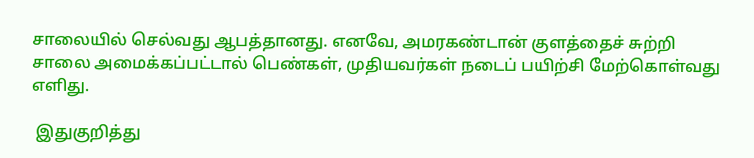சாலையில் செல்வது ஆபத்தானது. எனவே, அமரகண்டான் குளத்தைச் சுற்றி சாலை அமைக்கப்பட்டால் பெண்கள், முதியவர்கள் நடைப் பயிற்சி மேற்கொள்வது எளிது.

 இதுகுறித்து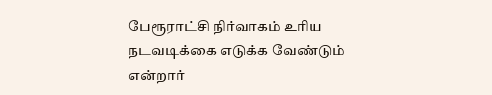பேரூராட்சி நிர்வாகம் உரிய நடவடிக்கை எடுக்க வேண்டும் என்றார்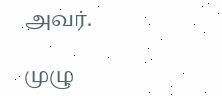அவர்.

முழு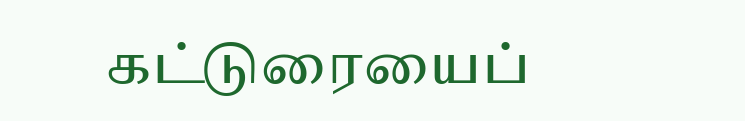கட்டுரையைப்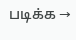படிக்க →